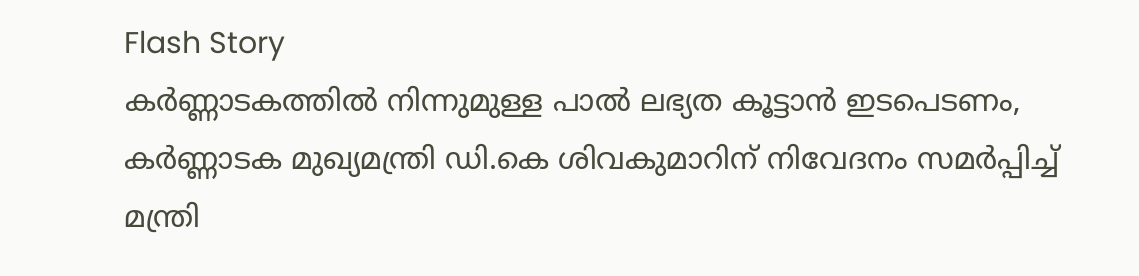Flash Story
കർണ്ണാടകത്തിൽ നിന്നുമുള്ള പാൽ ലഭ്യത കൂട്ടാൻ ഇടപെടണം, കർണ്ണാടക മുഖ്യമന്ത്രി ഡി.കെ ശിവകുമാറിന് നിവേദനം സമർപ്പിച്ച് മന്ത്രി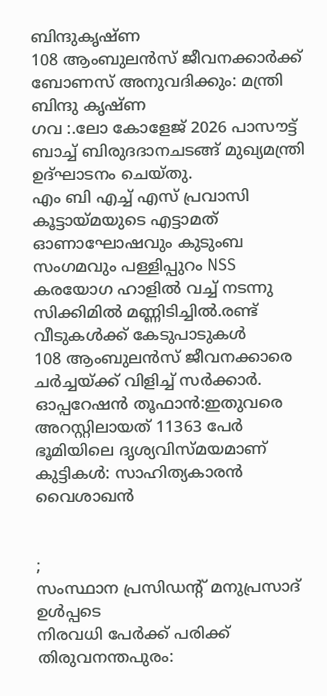ബിന്ദുകൃഷ്ണ
108 ആംബുലൻസ് ജീവനക്കാർക്ക് ബോണസ് അനുവദിക്കും: മന്ത്രി ബിന്ദു കൃഷ്‌ണ
ഗവ :.ലോ കോളേജ് 2026 പാസൗട്ട് ബാച്ച് ബിരുദദാനചടങ്ങ് മുഖ്യമന്ത്രി ഉദ്ഘാടനം ചെയ്തു.
എം ബി എച്ച് എസ് പ്രവാസി കൂട്ടായ്മയുടെ എട്ടാമത് ഓണാഘോഷവും കുടുംബ സംഗമവും പള്ളിപ്പുറം NSS കരയോഗ ഹാളിൽ വച്ച് നടന്നു
സിക്കിമില്‍ മണ്ണിടിച്ചില്‍.രണ്ട് വീടുകൾക്ക് കേടുപാടുകൾ
108 ആംബുലന്‍സ് ജീവനക്കാരെ ചര്‍ച്ചയ്ക്ക് വിളിച്ച് സര്‍ക്കാര്‍.
ഓപ്പറേഷന്‍ തൂഫാന്‍:ഇതുവരെ അറസ്റ്റിലായത് 11363 പേര്‍
ഭൂമിയിലെ ദൃശ്യവിസ്മയമാണ് കുട്ടികൾ: സാഹിത്യകാരൻ വൈശാഖൻ


;
സംസ്ഥാന പ്രസിഡന്റ് മനുപ്രസാദ് ഉള്‍പ്പടെ
നിരവധി പേര്‍ക്ക് പരിക്ക്
തിരുവനന്തപുരം: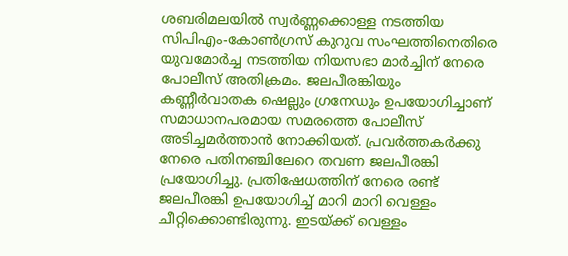ശബരിമലയില്‍ സ്വര്‍ണ്ണക്കൊള്ള നടത്തിയ സിപിഎം-കോണ്‍ഗ്രസ് കുറുവ സംഘത്തിനെതിരെ യുവമോര്‍ച്ച നടത്തിയ നിയസഭാ മാര്‍ച്ചിന് നേരെ പോലീസ് അതിക്രമം. ജലപീരങ്കിയും കണ്ണീര്‍വാതക ഷെല്ലും ഗ്രനേഡും ഉപയോഗിച്ചാണ് സമാധാനപരമായ സമരത്തെ പോലീസ് അടിച്ചമര്‍ത്താന്‍ നോക്കിയത്. പ്രവര്‍ത്തകര്‍ക്കു നേരെ പതിനഞ്ചിലേറെ തവണ ജലപീരങ്കി പ്രയോഗിച്ചു. പ്രതിഷേധത്തിന് നേരെ രണ്ട് ജലപീരങ്കി ഉപയോഗിച്ച് മാറി മാറി വെള്ളം ചീറ്റിക്കൊണ്ടിരുന്നു. ഇടയ്ക്ക് വെള്ളം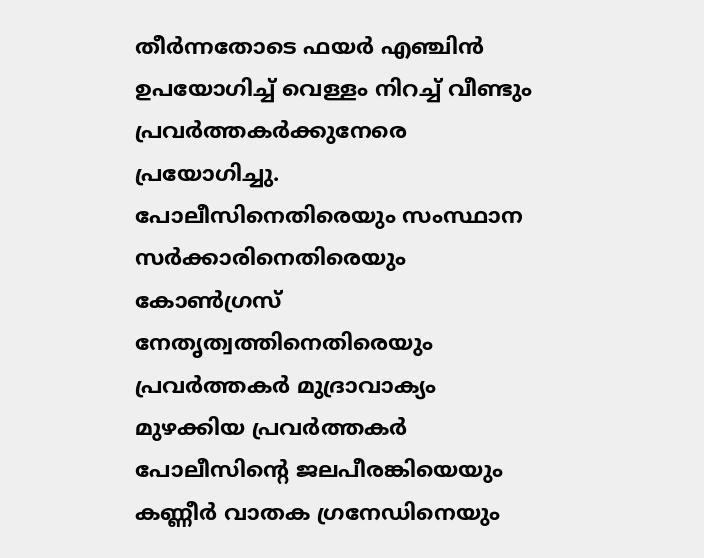തീര്‍ന്നതോടെ ഫയര്‍ എഞ്ചിന്‍ ഉപയോഗിച്ച് വെള്ളം നിറച്ച് വീണ്ടും പ്രവര്‍ത്തകര്‍ക്കുനേരെ പ്രയോഗിച്ചു. പോലീസിനെതിരെയും സംസ്ഥാന സര്‍ക്കാരിനെതിരെയും കോണ്‍ഗ്രസ് നേതൃത്വത്തിനെതിരെയും പ്രവര്‍ത്തകര്‍ മുദ്രാവാക്യം മുഴക്കിയ പ്രവര്‍ത്തകര്‍ പോലീസിന്റെ ജലപീരങ്കിയെയും കണ്ണീര്‍ വാതക ഗ്രനേഡിനെയും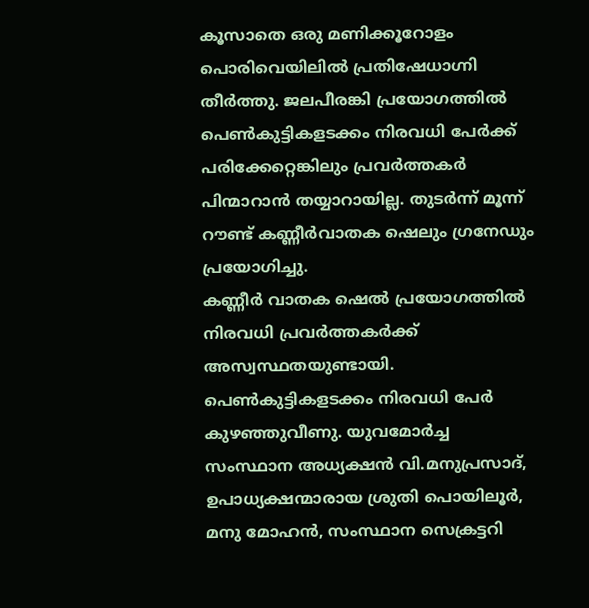കൂസാതെ ഒരു മണിക്കൂറോളം പൊരിവെയിലില്‍ പ്രതിഷേധാഗ്നി തീര്‍ത്തു. ജലപീരങ്കി പ്രയോഗത്തില്‍ പെണ്‍കുട്ടികളടക്കം നിരവധി പേര്‍ക്ക് പരിക്കേറ്റെങ്കിലും പ്രവര്‍ത്തകര്‍ പിന്മാറാന്‍ തയ്യാറായില്ല. തുടര്‍ന്ന് മൂന്ന് റൗണ്ട് കണ്ണീര്‍വാതക ഷെലും ഗ്രനേഡും പ്രയോഗിച്ചു.
കണ്ണീര്‍ വാതക ഷെല്‍ പ്രയോഗത്തില്‍ നിരവധി പ്രവര്‍ത്തകര്‍ക്ക് അസ്വസ്ഥതയുണ്ടായി. പെണ്‍കുട്ടികളടക്കം നിരവധി പേര്‍ കുഴഞ്ഞുവീണു. യുവമോര്‍ച്ച സംസ്ഥാന അധ്യക്ഷന്‍ വി.മനുപ്രസാദ്, ഉപാധ്യക്ഷന്മാരായ ശ്രുതി പൊയിലൂര്‍, മനു മോഹന്‍, സംസ്ഥാന സെക്രട്ടറി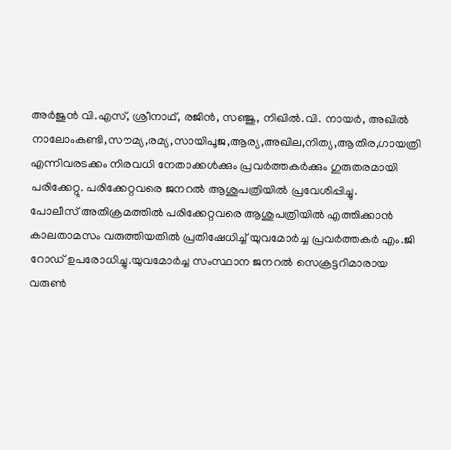അര്‍ജുന്‍ വി.എസ്, ശ്രീനാഥ്, രജിന്‍, സഞ്ജു, നിഖില്‍.വി. നായര്‍, അഖില്‍ നാലോംകണ്ടി,സൗമ്യ,രമ്യ,സായിപൂജ,ആര്യ,അഖില,നിത്യ,ആതിര,ഗായത്രി എന്നിവരടക്കം നിരവധി നേതാക്കള്‍ക്കും പ്രവര്‍ത്തകര്‍ക്കും ഗുരുതരമായി പരിക്കേറ്റു. പരിക്കേറ്റവരെ ജനറല്‍ ആശുപത്രിയില്‍ പ്രവേശിപ്പിച്ചു.
പോലീസ് അതിക്രമത്തില്‍ പരിക്കേറ്റവരെ ആശുപത്രിയില്‍ എത്തിക്കാന്‍ കാലതാമസം വരുത്തിയതില്‍ പ്രതിഷേധിച്ച് യുവമോര്‍ച്ച പ്രവര്‍ത്തകര്‍ എം.ജി റോഡ് ഉപരോധിച്ചു.യുവമോർച്ച സംസ്ഥാന ജനറൽ സെക്രട്ടറിമാരായ വരുൺ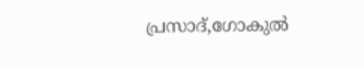പ്രസാദ്,ഗോകുൽ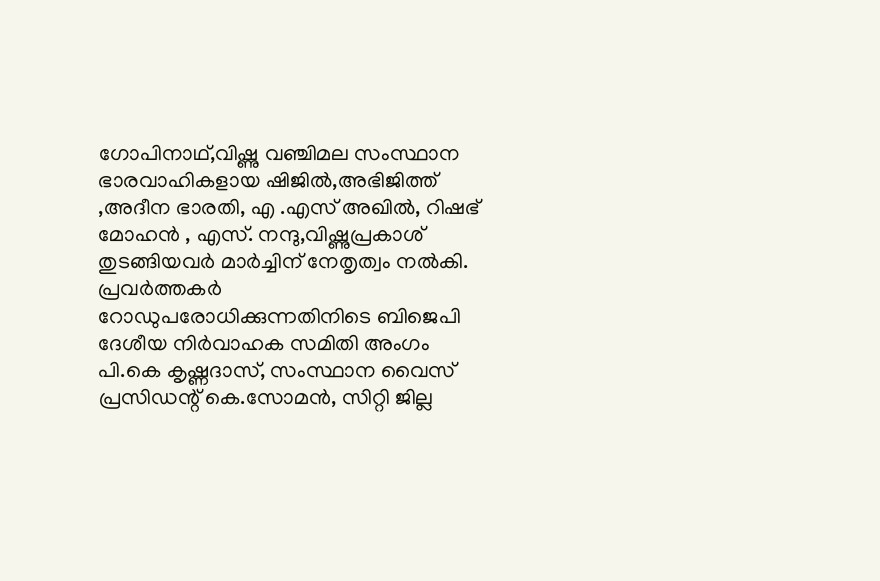ഗോപിനാഥ്,വിഷ്ണു വഞ്ചിമല സംസ്ഥാന ഭാരവാഹികളായ ഷിജിൽ,അഭിജിത്ത് ,അദീന ഭാരതി, എ .എസ് അഖിൽ, റിഷഭ് മോഹൻ , എസ്. നന്ദു,വിഷ്ണുപ്രകാശ് തുടങ്ങിയവർ മാർച്ചിന് നേതൃത്വം നൽകി. പ്രവര്‍ത്തകര്‍ റോഡുപരോധിക്കുന്നതിനിടെ ബിജെപി ദേശീയ നിര്‍വാഹക സമിതി അംഗം പി.കെ കൃഷ്ണദാസ്, സംസ്ഥാന വൈസ് പ്രസിഡന്റ് കെ.സോമന്‍, സിറ്റി ജില്ല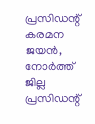പ്രസിഡന്റ് കരമന ജയന്‍, നോര്‍ത്ത് ജില്ല പ്രസിഡന്റ്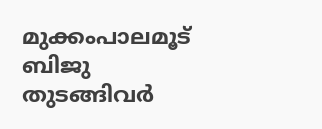മുക്കംപാലമൂട് ബിജു തുടങ്ങിവര്‍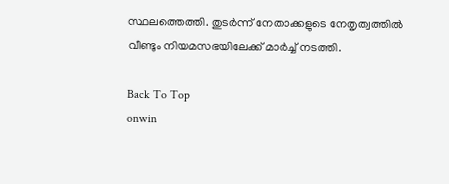സ്ഥലത്തെത്തി. തുടര്‍ന്ന് നേതാക്കളുടെ നേതൃത്വത്തില്‍ വീണ്ടും നിയമസഭയിലേക്ക് മാര്‍ച്ച് നടത്തി.

Back To Top
onwin